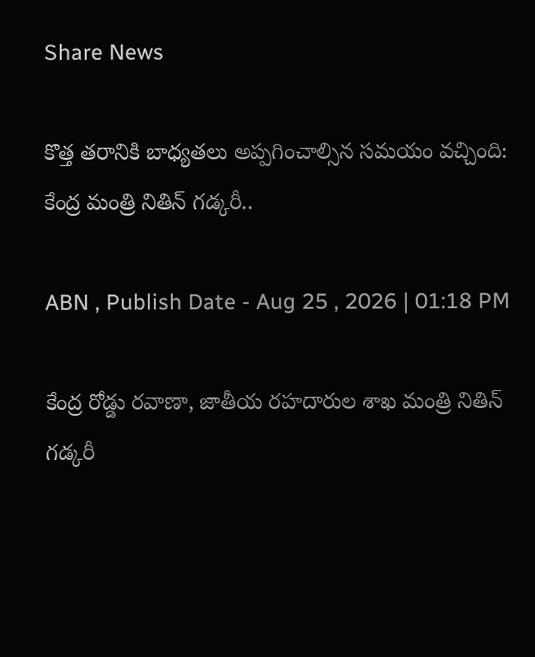Share News

కొత్త తరానికి బాధ్యతలు అప్పగించాల్సిన సమయం వచ్చింది: కేంద్ర మంత్రి నితిన్ గడ్కరీ..

ABN , Publish Date - Aug 25 , 2026 | 01:18 PM

కేంద్ర రోడ్డు రవాణా, జాతీయ రహదారుల శాఖ మంత్రి నితిన్‌ గడ్కరీ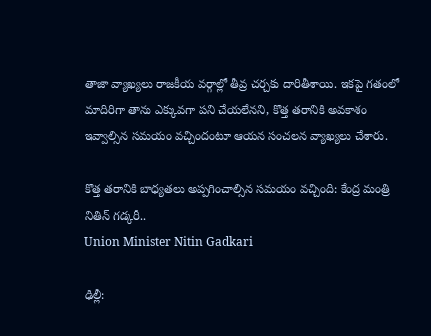తాజా వ్యాఖ్యలు రాజకీయ వర్గాల్లో తీవ్ర చర్చకు దారితీశాయి. ఇకపై గతంలో మాదిరిగా తాను ఎక్కువగా పని చేయలేనని, కొత్త తరానికి అవకాశం ఇవ్వాల్సిన సమయం వచ్చిందంటూ ఆయన సంచలన వ్యాఖ్యలు చేశారు.

కొత్త తరానికి బాధ్యతలు అప్పగించాల్సిన సమయం వచ్చింది: కేంద్ర మంత్రి నితిన్ గడ్కరీ..
Union Minister Nitin Gadkari

ఢిల్లీ: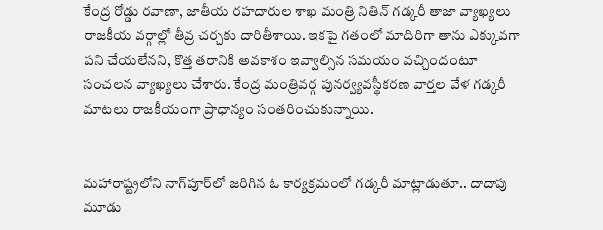కేంద్ర రోడ్డు రవాణా, జాతీయ రహదారుల శాఖ మంత్రి నితిన్‌ గడ్కరీ తాజా వ్యాఖ్యలు రాజకీయ వర్గాల్లో తీవ్ర చర్చకు దారితీశాయి. ఇకపై గతంలో మాదిరిగా తాను ఎక్కువగా పని చేయలేనని, కొత్త తరానికి అవకాశం ఇవ్వాల్సిన సమయం వచ్చిందంటూ సంచలన వ్యాఖ్యలు చేశారు. కేంద్ర మంత్రివర్గ పునర్వ్యవస్థీకరణ వార్తల వేళ గడ్కరీ మాటలు రాజకీయంగా ప్రాధాన్యం సంతరించుకున్నాయి.


మహారాష్ట్రలోని నాగ్‌పూర్‌లో జరిగిన ఓ కార్యక్రమంలో గడ్కరీ మాట్లాడుతూ.. దాదాపు మూడు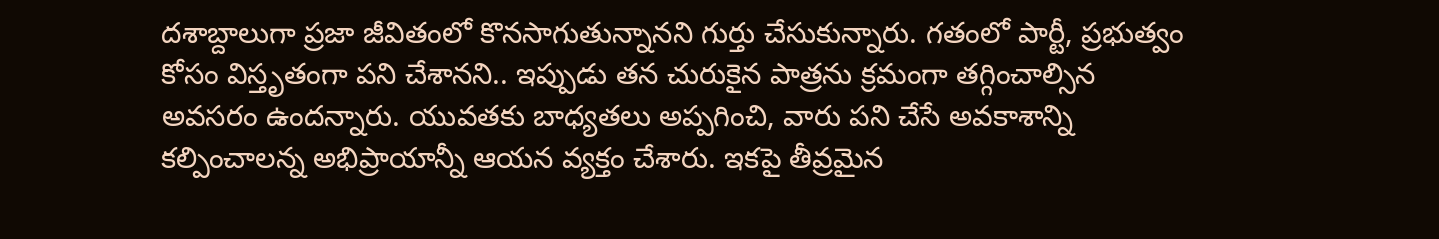దశాబ్దాలుగా ప్రజా జీవితంలో కొనసాగుతున్నానని గుర్తు చేసుకున్నారు. గతంలో పార్టీ, ప్రభుత్వం కోసం విస్తృతంగా పని చేశానని.. ఇప్పుడు తన చురుకైన పాత్రను క్రమంగా తగ్గించాల్సిన అవసరం ఉందన్నారు. యువతకు బాధ్యతలు అప్పగించి, వారు పని చేసే అవకాశాన్ని కల్పించాలన్న అభిప్రాయాన్నీ ఆయన వ్యక్తం చేశారు. ఇకపై తీవ్రమైన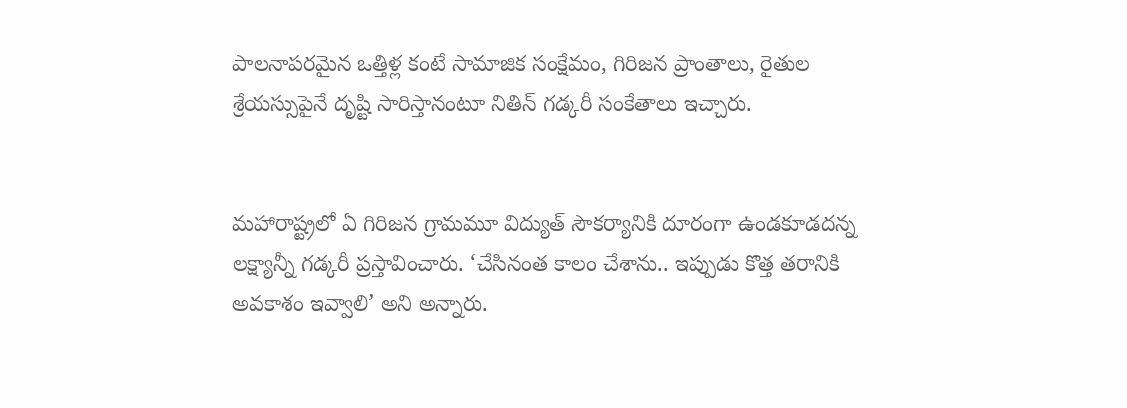పాలనాపరమైన ఒత్తిళ్ల కంటే సామాజిక సంక్షేమం, గిరిజన ప్రాంతాలు, రైతుల శ్రేయస్సుపైనే దృష్టి సారిస్తానంటూ నితిన్ గడ్కరీ సంకేతాలు ఇచ్చారు.


మహారాష్ట్రలో ఏ గిరిజన గ్రామమూ విద్యుత్‌ సౌకర్యానికి దూరంగా ఉండకూడదన్న లక్ష్యాన్నీ గడ్కరీ ప్రస్తావించారు. ‘చేసినంత కాలం చేశాను.. ఇప్పుడు కొత్త తరానికి అవకాశం ఇవ్వాలి’ అని అన్నారు.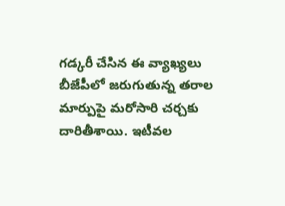గడ్కరీ చేసిన ఈ వ్యాఖ్యలు బీజేపీలో జరుగుతున్న తరాల మార్పుపై మరోసారి చర్చకు దారితీశాయి. ఇటీవల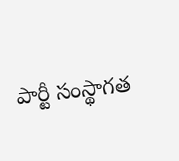పార్టీ సంస్థాగత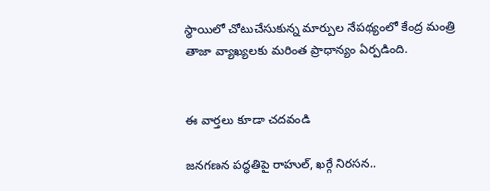స్థాయిలో చోటుచేసుకున్న మార్పుల నేపథ్యంలో కేంద్ర మంత్రి తాజా వ్యాఖ్యలకు మరింత ప్రాధాన్యం ఏర్పడింది.


ఈ వార్తలు కూడా చదవండి

జనగణన పద్ధతిపై రాహుల్, ఖర్గే నిరసన..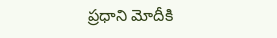ప్రధాని మోదీకి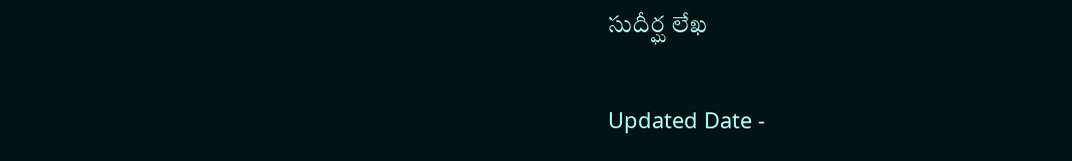సుదీర్ఘ లేఖ

Updated Date -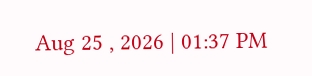Aug 25 , 2026 | 01:37 PM